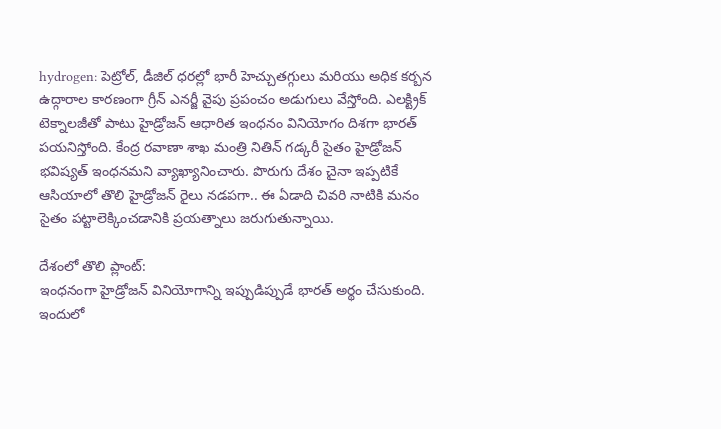hydrogen: పెట్రోల్, డీజిల్ ధరల్లో భారీ హెచ్చుతగ్గులు మరియు అధిక కర్బన ఉద్గారాల కారణంగా గ్రీన్ ఎనర్జీ వైపు ప్రపంచం అడుగులు వేస్తోంది. ఎలక్ట్రిక్ టెక్నాలజీతో పాటు హైడ్రోజన్ ఆధారిత ఇంధనం వినియోగం దిశగా భారత్ పయనిస్తోంది. కేంద్ర రవాణా శాఖ మంత్రి నితిన్ గడ్కరీ సైతం హైడ్రోజన్ భవిష్యత్ ఇంధనమని వ్యాఖ్యానించారు. పొరుగు దేశం చైనా ఇప్పటికే ఆసియాలో తొలి హైడ్రోజన్ రైలు నడపగా.. ఈ ఏడాది చివరి నాటికి మనం సైతం పట్టాలెక్కించడానికి ప్రయత్నాలు జరుగుతున్నాయి.

దేశంలో తొలి ప్లాంట్:
ఇంధనంగా హైడ్రోజన్ వినియోగాన్ని ఇప్పుడిప్పుడే భారత్ అర్థం చేసుకుంది. ఇందులో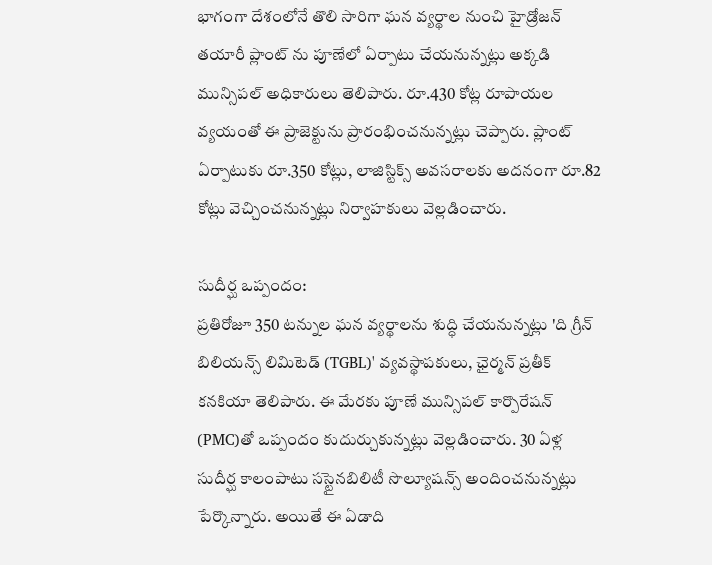భాగంగా దేశంలోనే తొలి సారిగా ఘన వ్యర్థాల నుంచి హైడ్రోజన్ తయారీ ప్లాంట్ ను పూణేలో ఏర్పాటు చేయనున్నట్లు అక్కడి మున్సిపల్ అధికారులు తెలిపారు. రూ.430 కోట్ల రూపాయల వ్యయంతో ఈ ప్రాజెక్టును ప్రారంభించనున్నట్లు చెప్పారు. ప్లాంట్ ఏర్పాటుకు రూ.350 కోట్లు, లాజిస్టిక్స్ అవసరాలకు అదనంగా రూ.82 కోట్లు వెచ్చించనున్నట్లు నిర్వాహకులు వెల్లడించారు.

సుదీర్ఘ ఒప్పందం:
ప్రతిరోజూ 350 టన్నుల ఘన వ్యర్థాలను శుద్ధి చేయనున్నట్లు 'ది గ్రీన్ బిలియన్స్ లిమిటెడ్ (TGBL)' వ్యవస్థాపకులు, ఛైర్మన్ ప్రతీక్ కనకియా తెలిపారు. ఈ మేరకు పూణే మున్సిపల్ కార్పొరేషన్ (PMC)తో ఒప్పందం కుదుర్చుకున్నట్లు వెల్లడించారు. 30 ఏళ్ల సుదీర్ఘ కాలంపాటు సస్టైనబిలిటీ సొల్యూషన్స్ అందించనున్నట్లు పేర్కొన్నారు. అయితే ఈ ఏడాది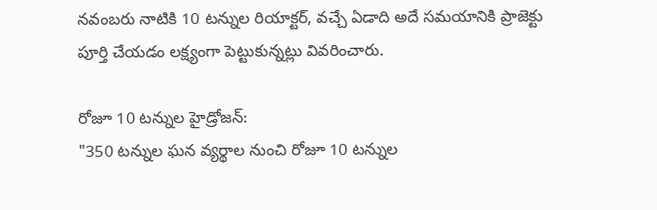నవంబరు నాటికి 10 టన్నుల రియాక్టర్, వచ్చే ఏడాది అదే సమయానికి ప్రాజెక్టు పూర్తి చేయడం లక్ష్యంగా పెట్టుకున్నట్లు వివరించారు.

రోజూ 10 టన్నుల హైడ్రోజన్:
"350 టన్నుల ఘన వ్యర్థాల నుంచి రోజూ 10 టన్నుల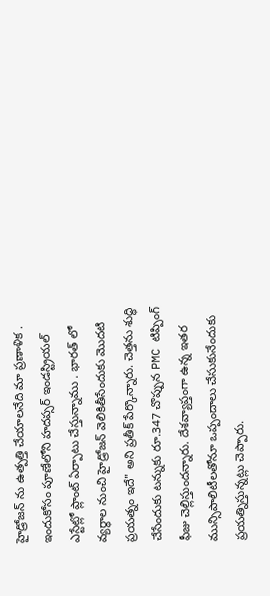హైడ్రోజన్ ను ఉత్పత్తి చేయాలనేది మా ప్రణాళిక . ఇందుకోసం పూణేలోని హదప్సర్ ఇండస్ట్రియల్ ఎస్టేట్లో ప్లాంట్ ఏర్పాటు చేస్తున్నాము . భారత్ లో వ్యర్థాల నుంచి హైడ్రోజన్ వెలికితీసేందుకు మొదటి ప్రయత్నం ఇదే" అని ప్రతీక్ పేర్కొన్నారు. చెత్తను శుద్ధి చేసేందుకు టన్నుకు రూ.347 చొప్పున PMC టిప్పింగ్ ఫీజు చెల్లిస్తుందన్నారు. దేశవ్యాప్తంగా ఉన్న ఇతర మున్సిపాలిటీలతోనూ ఒప్పందాలు చేసుకునేందుకు ప్రయత్నిస్తున్నట్లు చెప్పారు.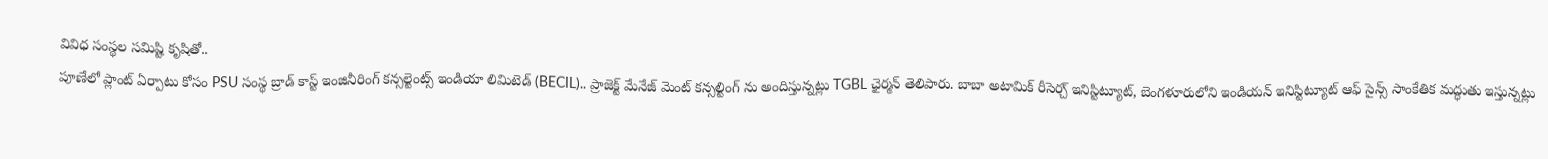వివిధ సంస్థల సమిష్టి కృషితో..
పూణేలో ప్లాంట్ ఏర్పాటు కోసం PSU సంస్థ బ్రాడ్ కాస్ట్ ఇంజినీరింగ్ కన్సల్టెంట్స్ ఇండియా లిమిటెడ్ (BECIL).. ప్రాజెక్ట్ మేనేజ్ మెంట్ కన్సల్టింగ్ ను అందిస్తున్నట్లు TGBL ఛైర్మన్ తెలిపారు. బాబా అటామిక్ రీసెర్చ్ ఇనిస్టిట్యూట్, బెంగళూరులోని ఇండియన్ ఇనిస్టిట్యూట్ ఆఫ్ సైన్స్ సాంకేతిక మద్ధుతు ఇస్తున్నట్లు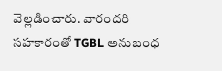వెల్లడించారు. వారందరి సహకారంతో TGBL అనుబంధ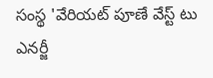సంస్థ 'వేరియట్ పూణే వేస్ట్ టు ఎనర్జీ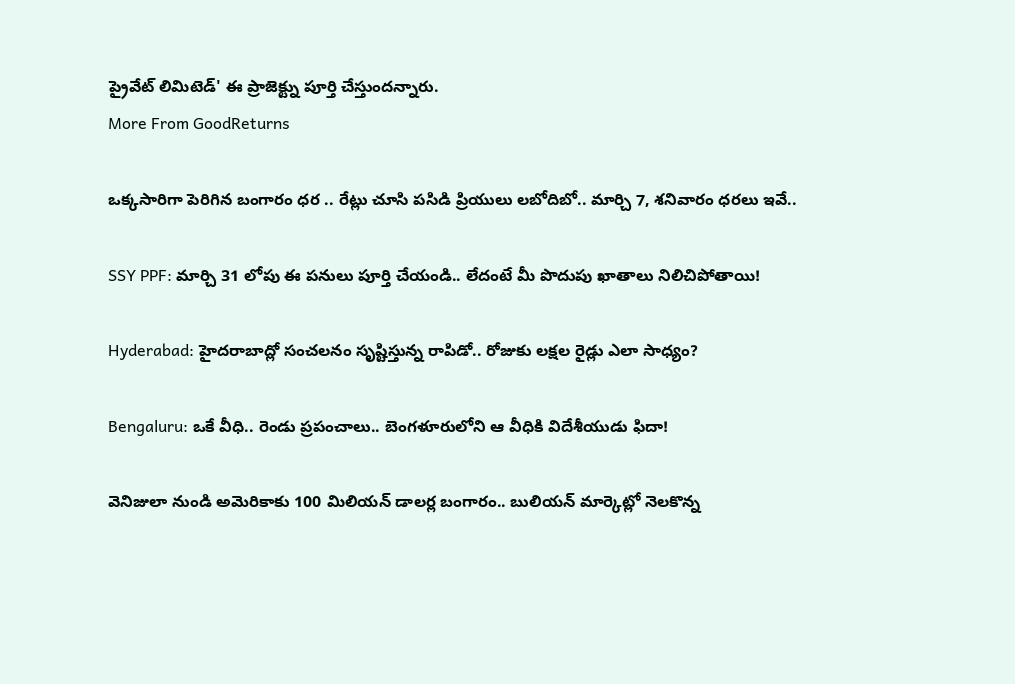ప్రైవేట్ లిమిటెడ్' ఈ ప్రాజెక్ట్ను పూర్తి చేస్తుందన్నారు.
More From GoodReturns

ఒక్కసారిగా పెరిగిన బంగారం ధర .. రేట్లు చూసి పసిడి ప్రియులు లబోదిబో.. మార్చి 7, శనివారం ధరలు ఇవే..

SSY PPF: మార్చి 31 లోపు ఈ పనులు పూర్తి చేయండి.. లేదంటే మీ పొదుపు ఖాతాలు నిలిచిపోతాయి!

Hyderabad: హైదరాబాద్లో సంచలనం సృష్టిస్తున్న రాపిడో.. రోజుకు లక్షల రైడ్లు ఎలా సాధ్యం?

Bengaluru: ఒకే వీధి.. రెండు ప్రపంచాలు.. బెంగళూరులోని ఆ వీధికి విదేశీయుడు ఫిదా!

వెనిజులా నుండి అమెరికాకు 100 మిలియన్ డాలర్ల బంగారం.. బులియన్ మార్కెట్లో నెలకొన్న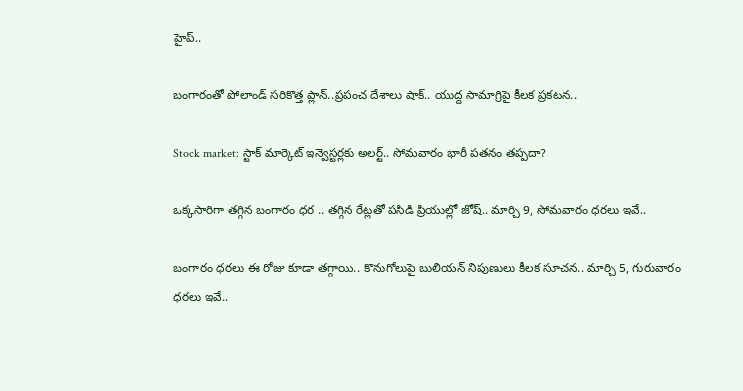హైప్..

బంగారంతో పోలాండ్ సరికొత్త ప్లాన్..ప్రపంచ దేశాలు షాక్.. యుద్ద సామాగ్రిపై కీలక ప్రకటన..

Stock market: స్టాక్ మార్కెట్ ఇన్వెస్టర్లకు అలర్ట్.. సోమవారం భారీ పతనం తప్పదా?

ఒక్కసారిగా తగ్గిన బంగారం ధర .. తగ్గిన రేట్లతో పసిడి ప్రియుల్లో జోష్.. మార్చి 9, సోమవారం ధరలు ఇవే..

బంగారం ధరలు ఈ రోజు కూడా తగ్గాయి.. కొనుగోలుపై బులియన్ నిపుణులు కీలక సూచన.. మార్చి 5, గురువారం ధరలు ఇవే..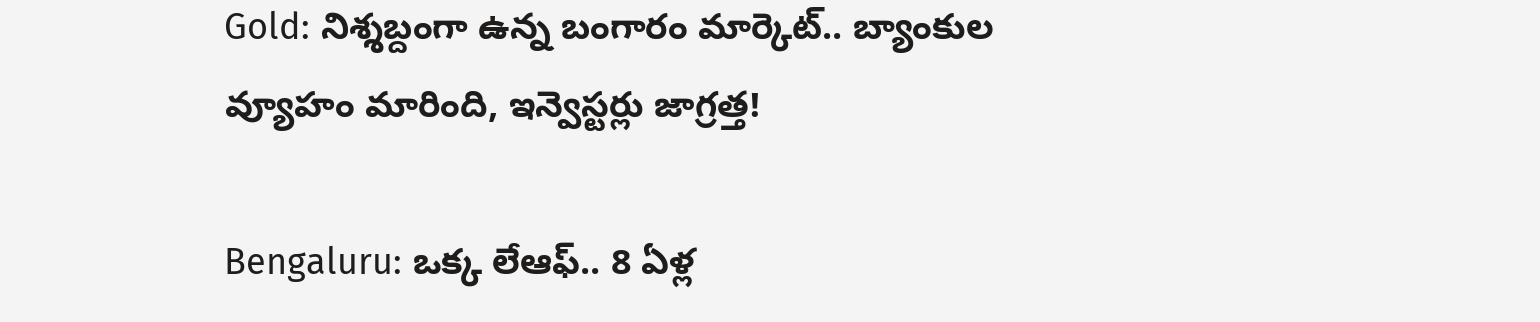Gold: నిశ్శబ్దంగా ఉన్న బంగారం మార్కెట్.. బ్యాంకుల వ్యూహం మారింది, ఇన్వెస్టర్లు జాగ్రత్త!

Bengaluru: ఒక్క లేఆఫ్.. 8 ఏళ్ల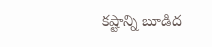కష్టాన్ని బూడిద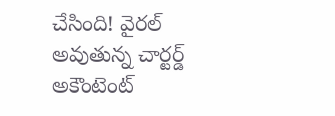చేసింది! వైరల్ అవుతున్న చార్టర్డ్ అకౌంటెంట్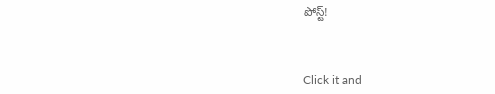పోస్ట్!



Click it and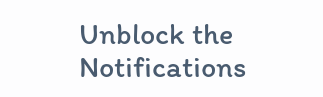Unblock the Notifications